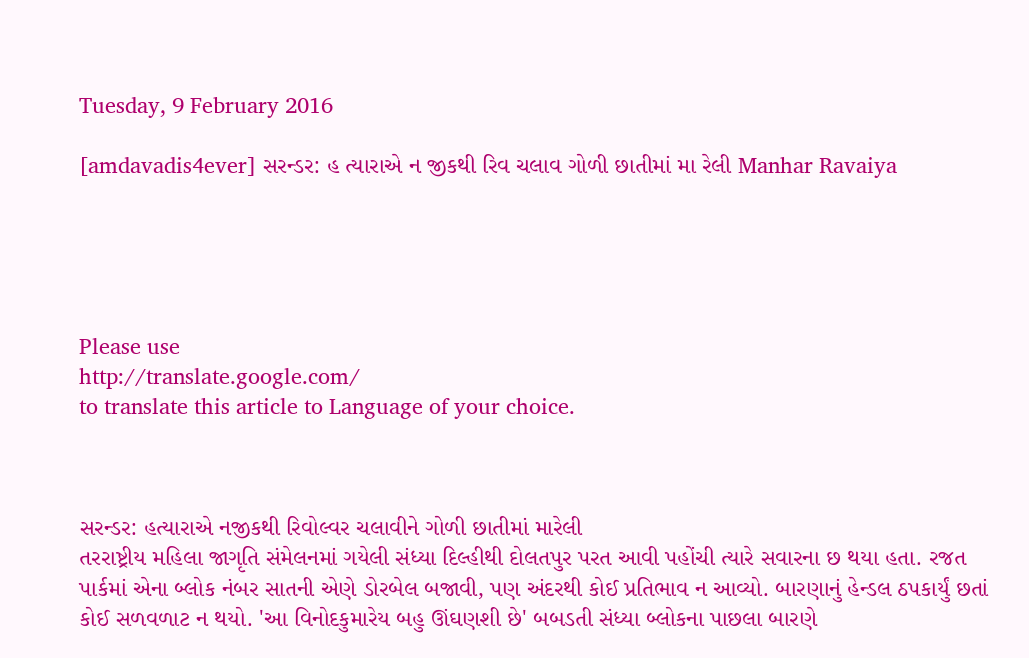Tuesday, 9 February 2016

[amdavadis4ever] સરન્ડર: હ ત્યારાએ ન જીકથી રિવ ચલાવ ગોળી છાતીમાં મા રેલી Manhar Ravaiya





Please use
http://translate.google.com/
to translate this article to Language of your choice.



સરન્ડર: હત્યારાએ નજીકથી રિવોલ્વર ચલાવીને ગોળી છાતીમાં મારેલી
તરરાષ્ટ્રીય મહિલા જાગૃતિ સંમેલનમાં ગયેલી સંધ્યા દિલ્હીથી દોલતપુર પરત આવી પહોંચી ત્યારે સવારના છ થયા હતા. રજત પાર્કમાં એના બ્લોક નંબર સાતની એણે ડોરબેલ બજાવી, પણ અંદરથી કોઈ પ્રતિભાવ ન આવ્યો. બારણાનું હેન્ડલ ઠપકાર્યું છતાં કોઈ સળવળાટ ન થયો. 'આ વિનોદકુમારેય બહુ ઊંઘણશી છે' બબડતી સંધ્યા બ્લોકના પાછલા બારણે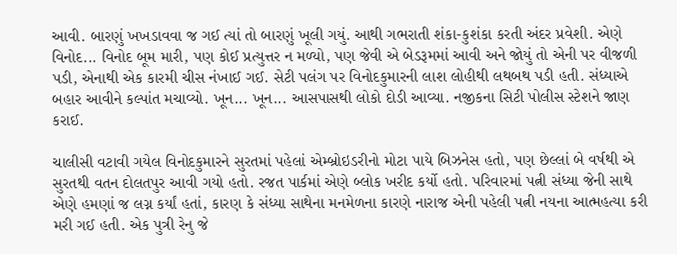આવી. બારણું ખખડાવવા જ ગઈ ત્યાં તો બારણું ખૂલી ગયું. આથી ગભરાતી શંકા-કુશંકા કરતી અંદર પ્રવેશી. એણે વિનોદ... વિનોદ બૂમ મારી, પણ કોઈ પ્રત્યુત્તર ન મળ્યો, પણ જેવી એ બેડરૂમમાં આવી અને જોયું તો એની પર વીજળી પડી, એનાથી એક કારમી ચીસ નંખાઈ ગઈ. સેટી પલંગ પર વિનોદકુમારની લાશ લોહીથી લથબથ પડી હતી. સંધ્યાએ બહાર આવીને કલ્પાંત મચાવ્યો. ખૂન... ખૂન... આસપાસથી લોકો દોડી આવ્યા. નજીકના સિટી પોલીસ સ્ટેશને જાણ કરાઈ.

ચાલીસી વટાવી ગયેલ વિનોદકુમારને સુરતમાં પહેલાં એમ્બ્રોઇડરીનો મોટા પાયે બિઝનેસ હતો, પણ છેલ્લાં બે વર્ષથી એ સુરતથી વતન દોલતપુર આવી ગયો હતો. રજત પાર્કમાં એણે બ્લોક ખરીદ કર્યો હતો. પરિવારમાં પત્ની સંધ્યા જેની સાથે એણે હમણાં જ લગ્ન કર્યાં હતાં, કારણ કે સંધ્યા સાથેના મનમેળના કારણે નારાજ એની પહેલી પત્ની નયના આત્મહત્યા કરી મરી ગઈ હતી. એક પુત્રી રેનુ જે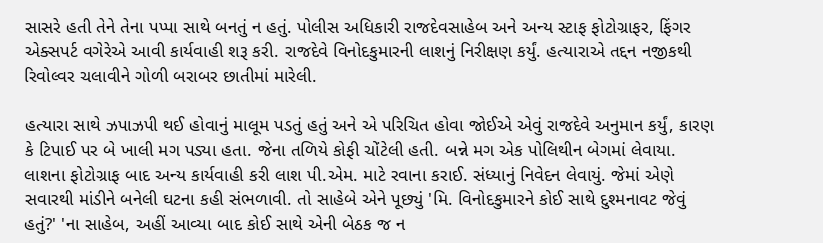સાસરે હતી તેને તેના પપ્પા સાથે બનતું ન હતું. પોલીસ અધિકારી રાજદેવસાહેબ અને અન્ય સ્ટાફ ફોટોગ્રાફર, ફિંગર એક્સપર્ટ વગેરેએ આવી કાર્યવાહી શરૂ કરી. રાજદેવે વિનોદકુમારની લાશનું નિરીક્ષણ કર્યું. હત્યારાએ તદ્દન નજીકથી રિવોલ્વર ચલાવીને ગોળી બરાબર છાતીમાં મારેલી.

હત્યારા સાથે ઝપાઝપી થઈ હોવાનું માલૂમ પડતું હતું અને એ પરિચિત હોવા જોઈએ એવું રાજદેવે અનુમાન કર્યું, કારણ કે ટિપાઈ પર બે ખાલી મગ પડ્યા હતા. જેના તળિયે કોફી ચોંટેલી હતી. બન્ને મગ એક પોલિથીન બેગમાં લેવાયા. લાશના ફોટોગ્રાફ બાદ અન્ય કાર્યવાહી કરી લાશ પી.એમ. માટે રવાના કરાઈ. સંધ્યાનું નિવેદન લેવાયું. જેમાં એણે સવારથી માંડીને બનેલી ઘટના કહી સંભળાવી. તો સાહેબે એને પૂછ્યું 'મિ. વિનોદકુમારને કોઈ સાથે દુશ્મનાવટ જેવું હતું?' 'ના સાહેબ, અહીં આવ્યા બાદ કોઈ સાથે એની બેઠક જ ન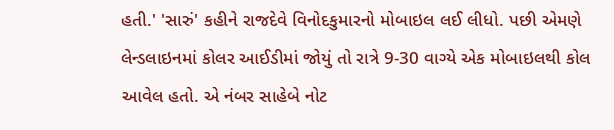હતી.' 'સારું' કહીને રાજદેવે વિનોદકુમારનો મોબાઇલ લઈ લીધો. પછી એમણે લેન્ડલાઇનમાં કોલર આઈડીમાં જોયું તો રાત્રે 9-30 વાગ્યે એક મોબાઇલથી કોલ આવેલ હતો. એ નંબર સાહેબે નોટ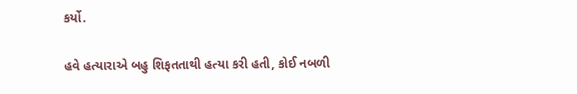કર્યો.

હવે હત્યારાએ બહુ શિફતતાથી હત્યા કરી હતી, કોઈ નબળી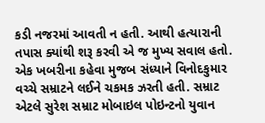કડી નજરમાં આવતી ન હતી. આથી હત્યારાની તપાસ ક્યાંથી શરૂ કરવી એ જ મુખ્ય સવાલ હતો. એક ખબરીના કહેવા મુજબ સંધ્યાને વિનોદકુમાર વચ્ચે સમ્રાટને લઈને ચકમક ઝરતી હતી. સમ્રાટ એટલે સુરેશ સમ્રાટ મોબાઇલ પોઇન્ટનો યુવાન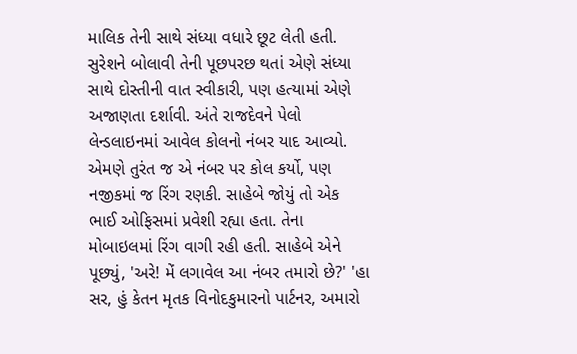માલિક તેની સાથે સંધ્યા વધારે છૂટ લેતી હતી. સુરેશને બોલાવી તેની પૂછપરછ થતાં એણે સંધ્યા સાથે દોસ્તીની વાત સ્વીકારી, પણ હત્યામાં એણે અજાણતા દર્શાવી. અંતે રાજદેવને પેલો લેન્ડલાઇનમાં આવેલ કોલનો નંબર યાદ આવ્યો. એમણે તુરંત જ એ નંબર પર કોલ કર્યો, પણ નજીકમાં જ રિંગ રણકી. સાહેબે જોયું તો એક ભાઈ ઓફિસમાં પ્રવેશી રહ્યા હતા. તેના મોબાઇલમાં રિંગ વાગી રહી હતી. સાહેબે એને પૂછ્યું, 'અરે! મેં લગાવેલ આ નંબર તમારો છે?' 'હા સર, હું કેતન મૃતક વિનોદકુમારનો પાર્ટનર, અમારો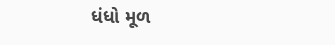ધંધો મૂળ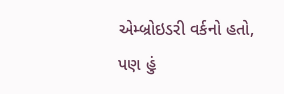એમ્બ્રોઇડરી વર્કનો હતો, પણ હું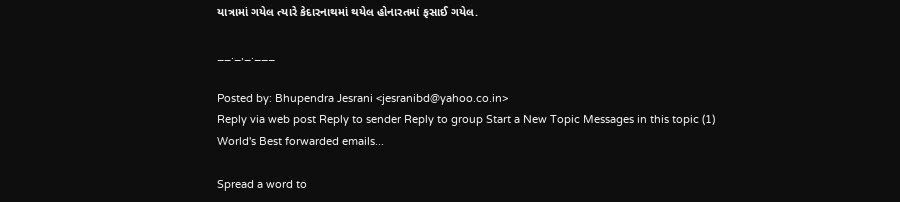યાત્રામાં ગયેલ ત્યારે કેદારનાથમાં થયેલ હોનારતમાં ફસાઈ ગયેલ.

__._,_.___

Posted by: Bhupendra Jesrani <jesranibd@yahoo.co.in>
Reply via web post Reply to sender Reply to group Start a New Topic Messages in this topic (1)
World's Best forwarded emails...

Spread a word to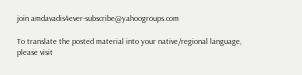join amdavadis4ever-subscribe@yahoogroups.com

To translate the posted material into your native/regional language,
please visit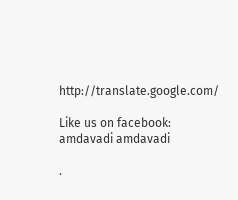http://translate.google.com/

Like us on facebook: amdavadi amdavadi

.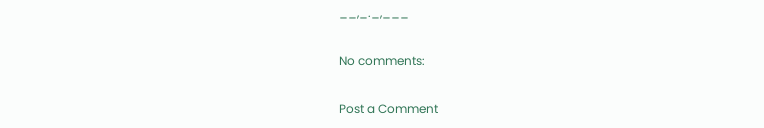__,_._,___

No comments:

Post a Comment